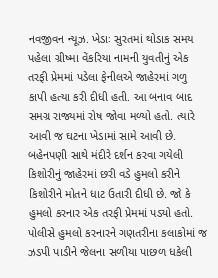નવજીવન ન્યૂઝ. ખેડાઃ સુરતમાં થોડાક સમય પહેલા ગ્રીષ્મા વેંકરિયા નામની યુવતીનું એક તરફી પ્રેમમાં પડેલા ફેનીલએ જાહેરમાં ગળુ કાપી હત્યા કરી દીધી હતી. આ બનાવ બાદ સમગ્ર રાજ્યમાં રોષ જોવા મળ્યો હતો. ત્યારે આવી જ ઘટના ખેડામાં સામે આવી છે. બહેનપણી સાથે મંદીરે દર્શન કરવા ગયેલી કિશોરીનું જાહેરમાં છરી વડે હુમલો કરીને કિશોરીને મોતને ધાટ ઉતારી દીધી છે. જો કે હુમલો કરનાર એક તરફી પ્રેમમાં પડ્યો હતો. પોલીસે હુમલો કરનારને ગણતરીના કલાકોમાં જ ઝડપી પાડીને જેલના સળીયા પાછળ ધકેલી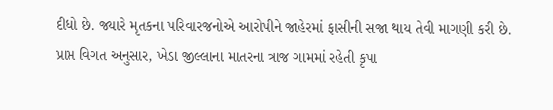દીધો છે. જ્યારે મૃતકના પરિવારજનોએ આરોપીને જાહેરમાં ફાસીની સજા થાય તેવી માગણી કરી છે.
પ્રાપ્ત વિગત અનુસાર, ખેડા જીલ્લાના માતરના ત્રાજ ગામમાં રહેતી કૃપા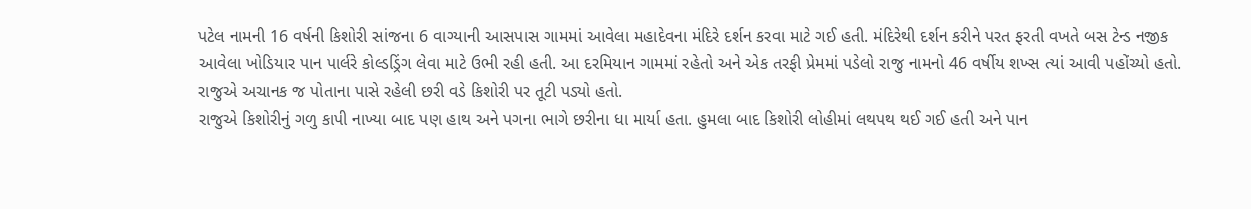પટેલ નામની 16 વર્ષની કિશોરી સાંજના 6 વાગ્યાની આસપાસ ગામમાં આવેલા મહાદેવના મંદિરે દર્શન કરવા માટે ગઈ હતી. મંદિરેથી દર્શન કરીને પરત ફરતી વખતે બસ ટેન્ડ નજીક આવેલા ખોડિયાર પાન પાર્લરે કોલ્ડડ્રિંગ લેવા માટે ઉભી રહી હતી. આ દરમિયાન ગામમાં રહેતો અને એક તરફી પ્રેમમાં પડેલો રાજુ નામનો 46 વર્ષીય શખ્સ ત્યાં આવી પહોંચ્યો હતો. રાજુએ અચાનક જ પોતાના પાસે રહેલી છરી વડે કિશોરી પર તૂટી પડ્યો હતો.
રાજુએ કિશોરીનું ગળુ કાપી નાખ્યા બાદ પણ હાથ અને પગના ભાગે છરીના ધા માર્યા હતા. હુમલા બાદ કિશોરી લોહીમાં લથપથ થઈ ગઈ હતી અને પાન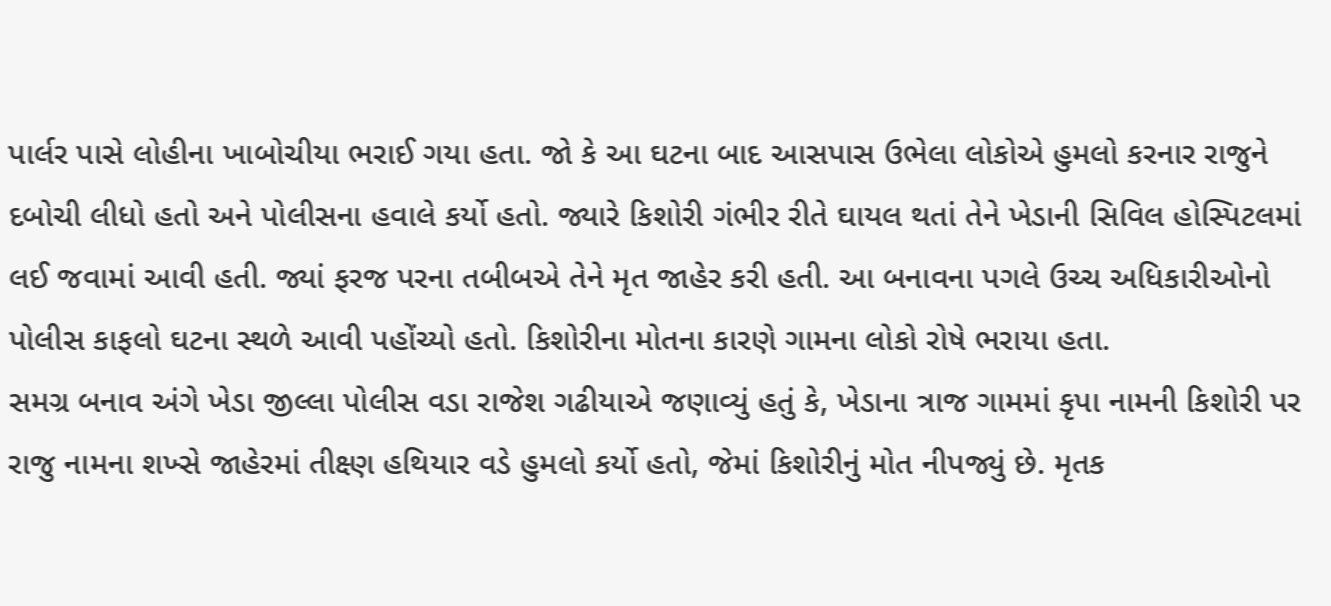પાર્લર પાસે લોહીના ખાબોચીયા ભરાઈ ગયા હતા. જો કે આ ઘટના બાદ આસપાસ ઉભેલા લોકોએ હુમલો કરનાર રાજુને દબોચી લીધો હતો અને પોલીસના હવાલે કર્યો હતો. જ્યારે કિશોરી ગંભીર રીતે ઘાયલ થતાં તેને ખેડાની સિવિલ હોસ્પિટલમાં લઈ જવામાં આવી હતી. જ્યાં ફરજ પરના તબીબએ તેને મૃત જાહેર કરી હતી. આ બનાવના પગલે ઉચ્ચ અધિકારીઓનો પોલીસ કાફલો ઘટના સ્થળે આવી પહોંચ્યો હતો. કિશોરીના મોતના કારણે ગામના લોકો રોષે ભરાયા હતા.
સમગ્ર બનાવ અંગે ખેડા જીલ્લા પોલીસ વડા રાજેશ ગઢીયાએ જણાવ્યું હતું કે, ખેડાના ત્રાજ ગામમાં કૃપા નામની કિશોરી પર રાજુ નામના શખ્સે જાહેરમાં તીક્ષ્ણ હથિયાર વડે હુમલો કર્યો હતો, જેમાં કિશોરીનું મોત નીપજ્યું છે. મૃતક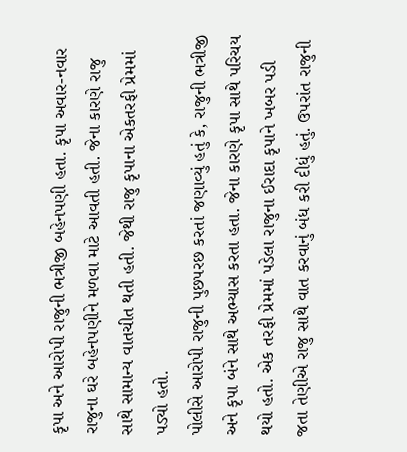કૃપા અને આરોપી રાજુની ભત્રીજી બહેનપણી હતા. કૃપા અવાર-નવાર રાજુના ઘરે બહેનપણીને મળવા માટે આવતી હતી. જેના કારણે રાજુ સાથે સામાન્ય વાતચીત થતી હતી. જેથી રાજુ કૃપાના એકતરફી પ્રેમમાં પડ્યો હતો.
પોલીસે આરોપી રાજુની પુછપરછ કરતાં જણાવ્યું હતું કે, રાજુની ભત્રીજી અને કૃપા બંને સાથે અભ્યાસ કરતા હતા. જેના કારણે કૃપા સાથે પરિચય થયો હતો. એક તરફી પ્રેમમાં પડેલા રાજુના ઈરાદા કૃપાને ખબર પડી જતા તેણીએ રાજુ સાથે વાત કરવાનું બંધ કરી દીધું હતું. ઉપરાંત રાજુની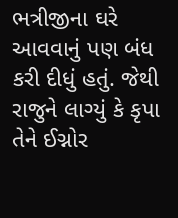ભત્રીજીના ઘરે આવવાનું પણ બંધ કરી દીધું હતું. જેથી રાજુને લાગ્યું કે કૃપા તેને ઈગ્નોર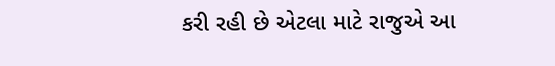કરી રહી છે એટલા માટે રાજુએ આ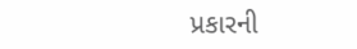પ્રકારની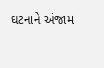ઘટનાને અંજામ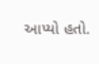આપ્યો હતો.